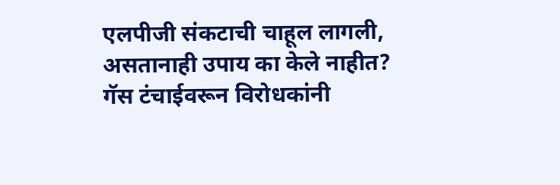एलपीजी संकटाची चाहूल लागली, असतानाही उपाय का केले नाहीत? गॅस टंचाईवरून विरोधकांनी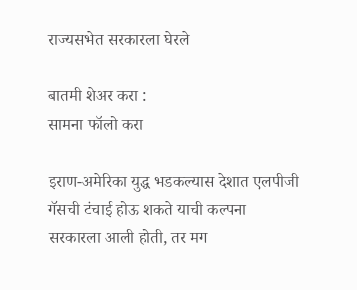राज्यसभेत सरकारला घेरले

बातमी शेअर करा :
सामना फॉलो करा

इराण-अमेरिका युद्ध भडकल्यास देशात एलपीजी गॅसची टंचाई होऊ शकते याची कल्पना सरकारला आली होती, तर मग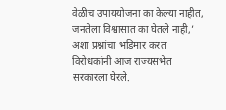वेळीच उपाययोजना का केल्या नाहीत, जनतेला विश्वासात का घेतले नाही,’ अशा प्रश्नांचा भडिमार करत विरोधकांनी आज राज्यसभेत सरकारला घेरले.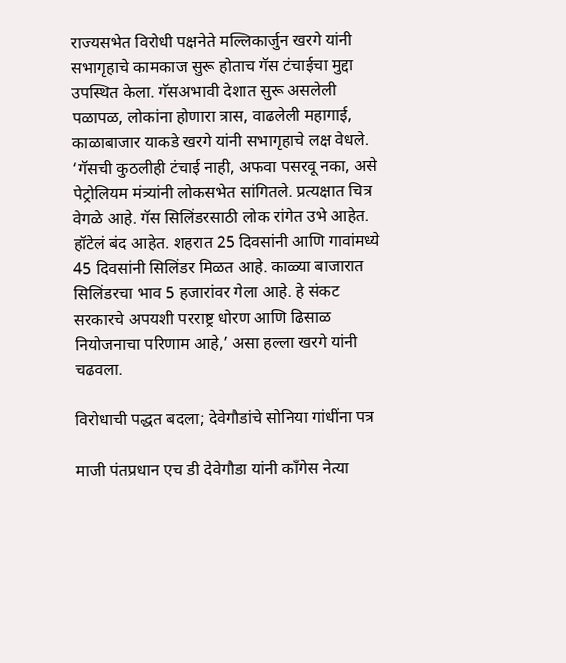राज्यसभेत विरोधी पक्षनेते मल्लिकार्जुन खरगे यांनी सभागृहाचे कामकाज सुरू होताच गॅस टंचाईचा मुद्दा उपस्थित केला. गॅसअभावी देशात सुरू असलेली पळापळ, लोकांना होणारा त्रास, वाढलेली महागाई, काळाबाजार याकडे खरगे यांनी सभागृहाचे लक्ष वेधले. ‘गॅसची कुठलीही टंचाई नाही, अफवा पसरवू नका, असे पेट्रोलियम मंत्र्यांनी लोकसभेत सांगितले. प्रत्यक्षात चित्र वेगळे आहे. गॅस सिलिंडरसाठी लोक रांगेत उभे आहेत. हॉटेलं बंद आहेत. शहरात 25 दिवसांनी आणि गावांमध्ये 45 दिवसांनी सिलिंडर मिळत आहे. काळ्या बाजारात सिलिंडरचा भाव 5 हजारांवर गेला आहे. हे संकट सरकारचे अपयशी परराष्ट्र धोरण आणि ढिसाळ नियोजनाचा परिणाम आहे,’ असा हल्ला खरगे यांनी चढवला.

विरोधाची पद्धत बदला; देवेगौडांचे सोनिया गांधींना पत्र

माजी पंतप्रधान एच डी देवेगौडा यांनी काँगेस नेत्या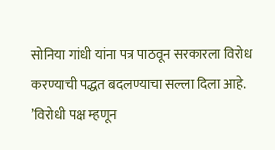सोनिया गांधी यांना पत्र पाठवून सरकारला विरोध करण्याची पद्धत बदलण्याचा सल्ला दिला आहे. ’विरोधी पक्ष म्हणून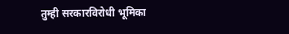तुम्ही सरकारविरोधी भूमिका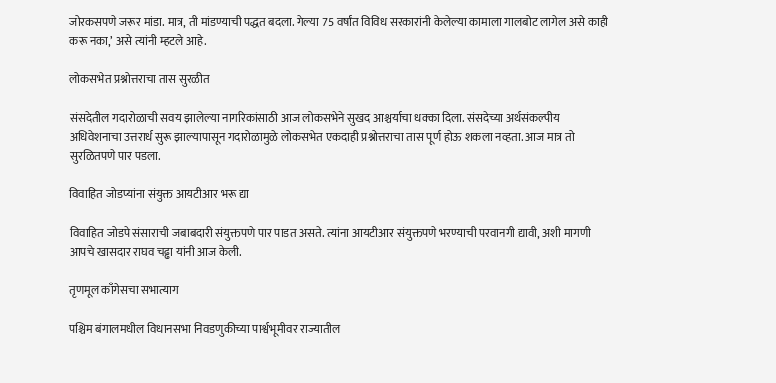जोरकसपणे जरूर मांडा. मात्र, ती मांडण्याची पद्धत बदला. गेल्या 75 वर्षांत विविध सरकारांनी केलेल्या कामाला गालबोट लागेल असे काही करू नका,’ असे त्यांनी म्हटले आहे.

लोकसभेत प्रश्नोत्तराचा तास सुरळीत

संसदेतील गदारोळाची सवय झालेल्या नागरिकांसाठी आज लोकसभेने सुखद आश्चर्याचा धक्का दिला. संसदेच्या अर्थसंकल्पीय अधिवेशनाचा उत्तरार्ध सुरू झाल्यापासून गदारोळामुळे लोकसभेत एकदाही प्रश्नोत्तराचा तास पूर्ण होऊ शकला नव्हता. आज मात्र तो सुरळितपणे पार पडला.

विवाहित जोडप्यांना संयुक्त आयटीआर भरू द्या

विवाहित जोडपे संसाराची जबाबदारी संयुक्तपणे पार पाडत असते. त्यांना आयटीआर संयुक्तपणे भरण्याची परवानगी द्यावी, अशी मागणी आपचे खासदार राघव चढ्ढा यांनी आज केली.

तृणमूल काँगेसचा सभात्याग

पश्चिम बंगालमधील विधानसभा निवडणुकीच्या पार्श्वभूमीवर राज्यातील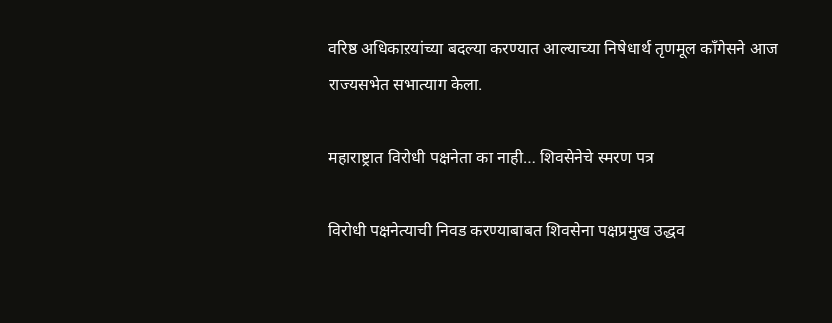वरिष्ठ अधिकाऱयांच्या बदल्या करण्यात आल्याच्या निषेधार्थ तृणमूल काँगेसने आज राज्यसभेत सभात्याग केला.

महाराष्ट्रात विरोधी पक्षनेता का नाही… शिवसेनेचे स्मरण पत्र

विरोधी पक्षनेत्याची निवड करण्याबाबत शिवसेना पक्षप्रमुख उद्धव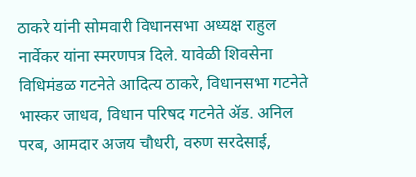ठाकरे यांनी सोमवारी विधानसभा अध्यक्ष राहुल नार्वेकर यांना स्मरणपत्र दिले. यावेळी शिवसेना विधिमंडळ गटनेते आदित्य ठाकरे, विधानसभा गटनेते भास्कर जाधव, विधान परिषद गटनेते ॲड. अनिल परब, आमदार अजय चौधरी, वरुण सरदेसाई,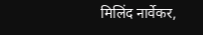मिलिंद नार्वेकर,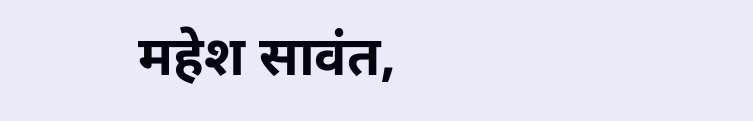महेश सावंत,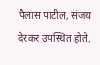पैलास पाटील, संजय देरकर उपस्थित होते.